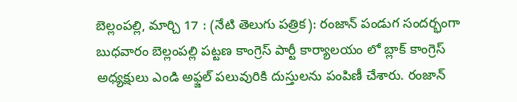బెల్లంపల్లి, మార్చి 17 : (నేటి తెలుగు పత్రిక): రంజాన్ పండుగ సందర్భంగా బుధవారం బెల్లంపల్లి పట్టణ కాంగ్రెస్ పార్టీ కార్యాలయం లో బ్లాక్ కాంగ్రెస్ అధ్యక్షులు ఎండి అఫ్జల్ పలువురికి దుస్తులను పంపిణీ చేశారు. రంజాన్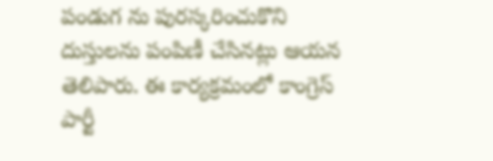పండుగ ను పురస్కరించుకొని దుస్తులను పంపిణీ చేసినట్లు ఆయన తెలిపారు. ఈ కార్యక్రమంలో కాంగ్రెస్ పార్టీ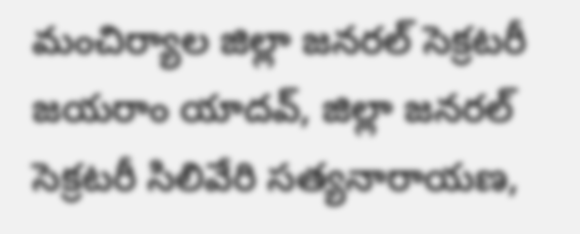మంచిర్యాల జిల్లా జనరల్ సెక్రటరీ జయరాం యాదవ్, జిల్లా జనరల్ సెక్రటరీ సిలివేరి సత్యనారాయణ,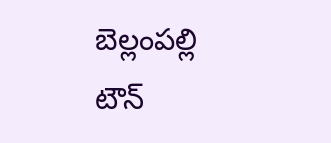బెల్లంపల్లి టౌన్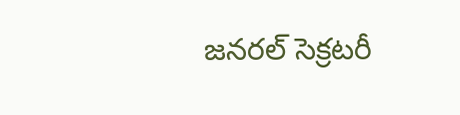జనరల్ సెక్రటరీ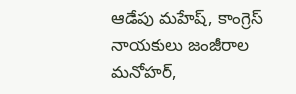ఆడేపు మహేష్, కాంగ్రెస్ నాయకులు జంజీరాల మనోహర్,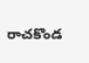రాచకొండ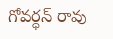గోవర్ధన్ రావు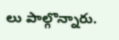లు పాల్గొన్నారు.